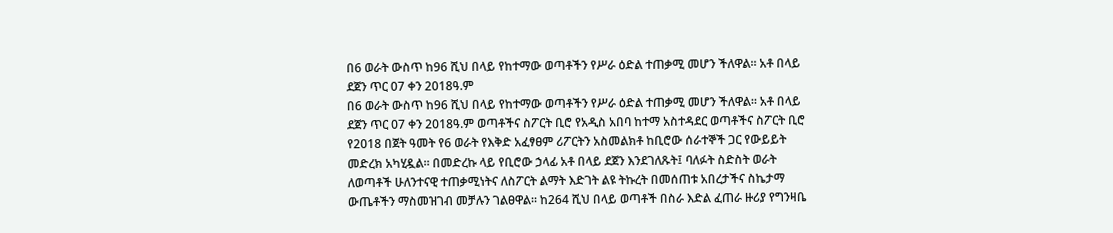በ6 ወራት ውስጥ ከ96 ሺህ በላይ የከተማው ወጣቶችን የሥራ ዕድል ተጠቃሚ መሆን ችለዋል። አቶ በላይ ደጀን ጥር 07 ቀን 2018ዓ.ም
በ6 ወራት ውስጥ ከ96 ሺህ በላይ የከተማው ወጣቶችን የሥራ ዕድል ተጠቃሚ መሆን ችለዋል። አቶ በላይ ደጀን ጥር 07 ቀን 2018ዓ.ም ወጣቶችና ስፖርት ቢሮ የአዲስ አበባ ከተማ አስተዳደር ወጣቶችና ስፖርት ቢሮ የ2018 በጀት ዓመት የ6 ወራት የእቅድ አፈፃፀም ሪፖርትን አስመልክቶ ከቢሮው ሰራተኞች ጋር የውይይት መድረክ አካሂዷል። በመድረኩ ላይ የቢሮው ኃላፊ አቶ በላይ ደጀን እንደገለጹት፤ ባለፉት ስድስት ወራት ለወጣቶች ሁለንተናዊ ተጠቃሚነትና ለስፖርት ልማት እድገት ልዩ ትኩረት በመሰጠቱ አበረታችና ስኬታማ ውጤቶችን ማስመዝገብ መቻሉን ገልፀዋል። ከ264 ሺህ በላይ ወጣቶች በስራ እድል ፈጠራ ዙሪያ የግንዛቤ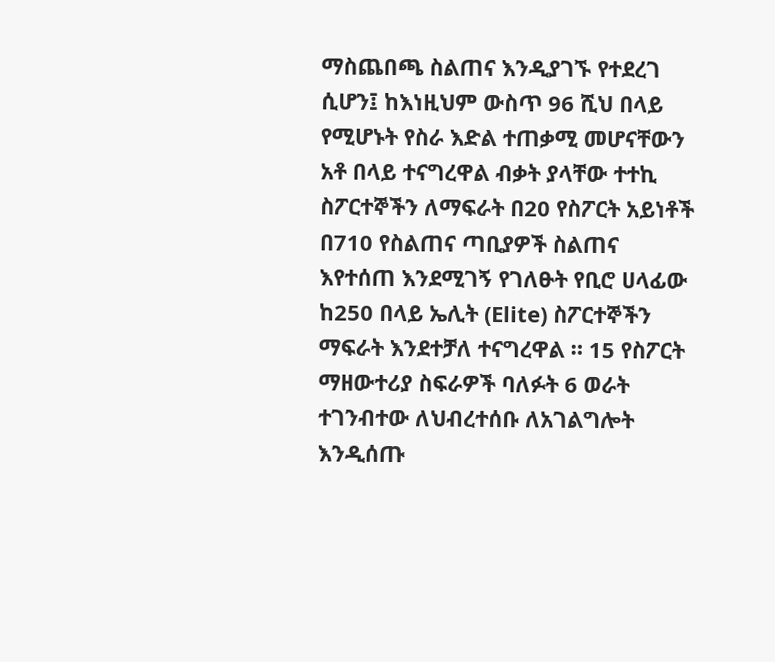ማስጨበጫ ስልጠና እንዲያገኙ የተደረገ ሲሆን፤ ከእነዚህም ውስጥ 96 ሺህ በላይ የሚሆኑት የስራ እድል ተጠቃሚ መሆናቸውን አቶ በላይ ተናግረዋል ብቃት ያላቸው ተተኪ ስፖርተኞችን ለማፍራት በ20 የስፖርት አይነቶች በ710 የስልጠና ጣቢያዎች ስልጠና እየተሰጠ እንደሚገኝ የገለፁት የቢሮ ሀላፊው ከ250 በላይ ኤሊት (Elite) ስፖርተኞችን ማፍራት እንደተቻለ ተናግረዋል ። 15 የስፖርት ማዘውተሪያ ስፍራዎች ባለፉት 6 ወራት ተገንብተው ለህብረተሰቡ ለአገልግሎት እንዲሰጡ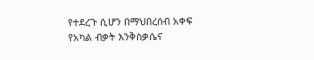የተደረጉ ሲሆን በማህበረሰብ አቀፍ የአካል ብቃት እንቅስቃሴና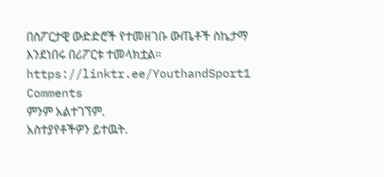በስፖርታዊ ውድድሮች የተመዘገቡ ውጤቶች ስኬታማ እንደነበሩ በሪፖርቱ ተመላክቷል። https://linktr.ee/YouthandSport1
Comments
ምንም አልተገኘም.
አስተያየቶችዎን ይተዉት.